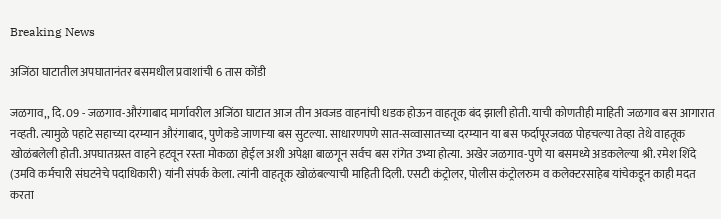Breaking News

अजिंठा घाटातील अपघातानंतर बसमधील प्रवाशांची 6 तास कोंडी

जळगाव,, दि. 09 - जळगाव-औरंगाबाद मार्गावरील अजिंठा घाटात आज तीन अवजड वाहनांची धडक होऊन वाहतूक बंद झाली होती. याची कोणतीही माहिती जळगाव बस आगारात नव्हती. त्यामुळे पहाटे सहाच्या दरम्यान औरंगाबाद, पुणेकडे जाणार्‍या बस सुटल्या. साधारणपणे सात-सव्वासातच्या दरम्यान या बस फर्दापूरजवळ पोहचल्या तेव्हा तेथे वाहतूक खोळंबलेली होती. अपघातग्रस्त वाहने हटवून रस्ता मोकळा होईल अशी अपेक्षा बाळगून सर्वच बस रांगेत उभ्या होत्या. अखेर जळगाव-पुणे या बसमध्ये अडकलेल्या श्री. रमेश शिंदे (उमवि कर्मचारी संघटनेचे पदाधिकारी) यांनी संपर्क केला. त्यांनी वाहतूक खोळंबल्याची माहिती दिली. एसटी कंट्रोलर, पोलीस कंट्रोलरुम व कलेक्टरसाहेब यांचेकडून काही मदत करता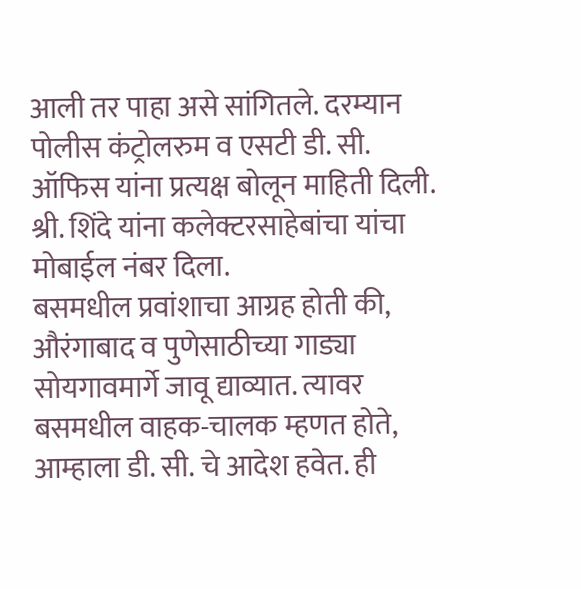आली तर पाहा असे सांगितले. दरम्यान पोलीस कंट्रोलरुम व एसटी डी. सी. ऑफिस यांना प्रत्यक्ष बोलून माहिती दिली. श्री. शिंदे यांना कलेक्टरसाहेबांचा यांचा मोबाईल नंबर दिला.
बसमधील प्रवांशाचा आग्रह होती की, औरंगाबाद व पुणेसाठीच्या गाड्या सोयगावमार्गे जावू द्याव्यात. त्यावर बसमधील वाहक-चालक म्हणत होते, आम्हाला डी. सी. चे आदेश हवेत. ही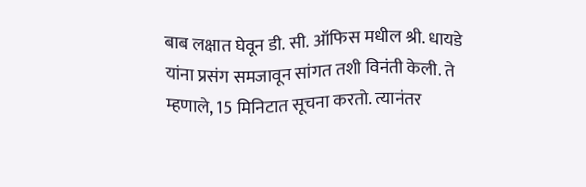बाब लक्षात घेवून डी. सी. ऑफिस मधील श्री. धायडे यांना प्रसंग समजावून सांगत तशी विनंती केली. ते म्हणाले, 15 मिनिटात सूचना करतो. त्यानंतर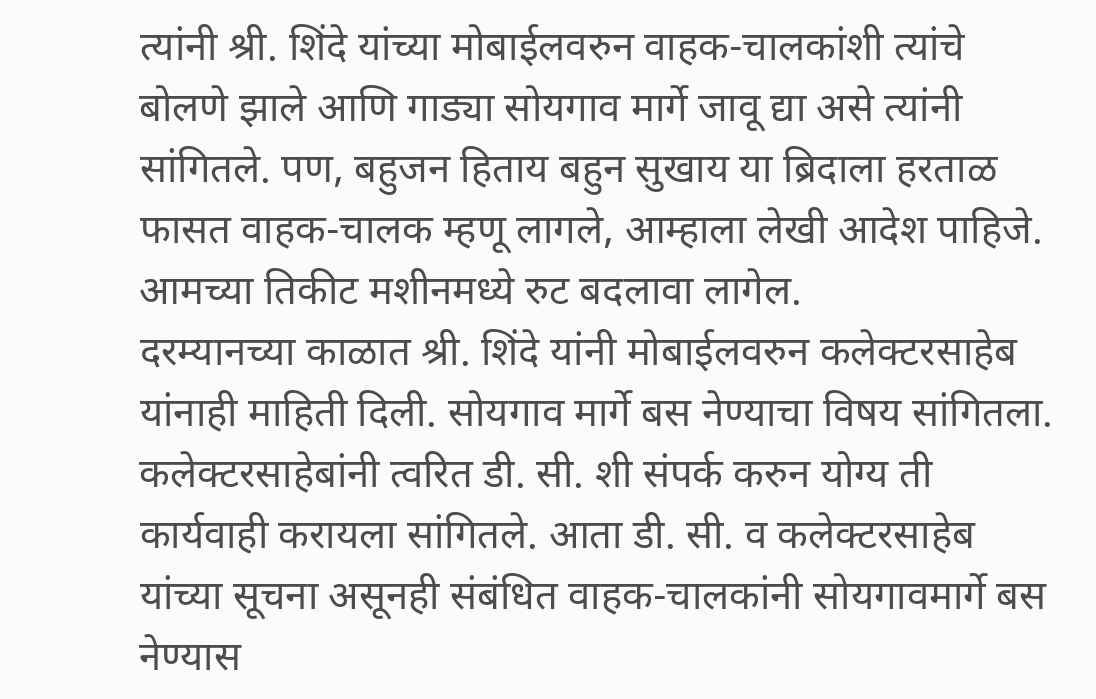त्यांनी श्री. शिंदे यांच्या मोबाईलवरुन वाहक-चालकांशी त्यांचे बोलणे झाले आणि गाड्या सोयगाव मार्गे जावू द्या असे त्यांनी सांगितले. पण, बहुजन हिताय बहुन सुखाय या ब्रिदाला हरताळ फासत वाहक-चालक म्हणू लागले, आम्हाला लेखी आदेश पाहिजे. आमच्या तिकीट मशीनमध्ये रुट बदलावा लागेल.
दरम्यानच्या काळात श्री. शिंदे यांनी मोबाईलवरुन कलेक्टरसाहेब यांनाही माहिती दिली. सोयगाव मार्गे बस नेण्याचा विषय सांगितला. कलेक्टरसाहेबांनी त्वरित डी. सी. शी संपर्क करुन योग्य ती कार्यवाही करायला सांगितले. आता डी. सी. व कलेक्टरसाहेब यांच्या सूचना असूनही संबंधित वाहक-चालकांनी सोयगावमार्गे बस नेण्यास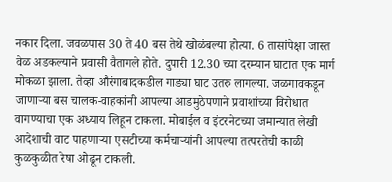नकार दिला. जवळपास 30 ते 40 बस तेथे खोळंबल्या होत्या. 6 तासांपेक्षा जास्त वेळ अडकल्याने प्रवासी वैतागले होते. दुपारी 12.30 च्या दरम्यान घाटात एक मार्ग मोकळा झाला. तेव्हा औरंगाबादकडील गाड्या घाट उतरु लागल्या. जळगावकडून जाणार्‍या बस चालक-वाहकांनी आपल्या आडमुठेपणाने प्रवाशांच्या विरोधात वागण्याचा एक अध्याय लिहून टाकला. मोबाईल व इंटरनेटच्या जमान्यात लेखी आदेशाची वाट पाहणार्‍या एसटीच्या कर्मचार्‍यांनी आपल्या तत्परतेची काळी कुळकुळीत रेषा ओढून टाकली.